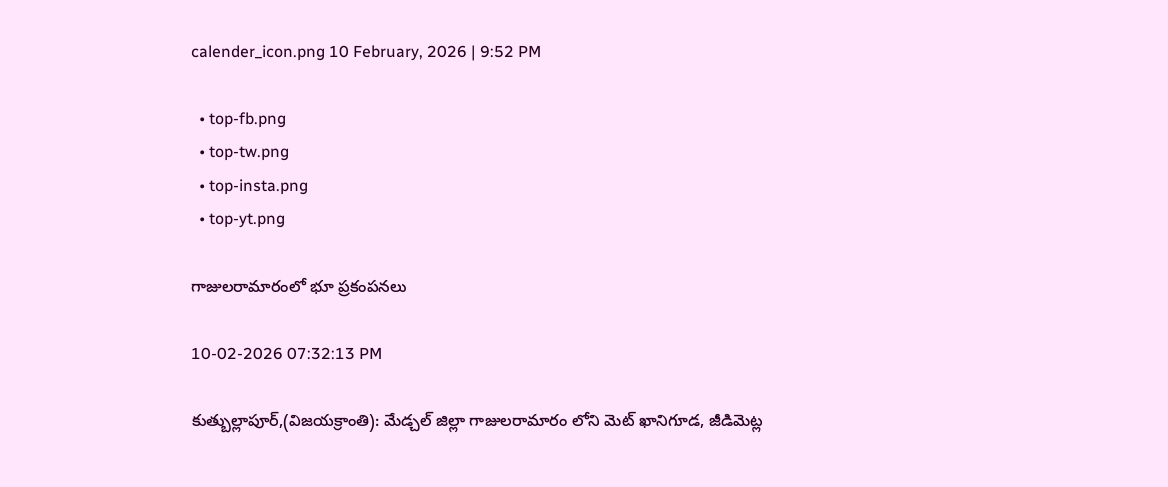calender_icon.png 10 February, 2026 | 9:52 PM

  • top-fb.png
  • top-tw.png
  • top-insta.png
  • top-yt.png

గాజులరామారంలో భూ ప్రకంపనలు

10-02-2026 07:32:13 PM

కుత్బుల్లాపూర్,(విజయక్రాంతి): మేడ్చల్ జిల్లా గాజులరామారం లోని మెట్ ఖానిగూడ, జీడిమెట్ల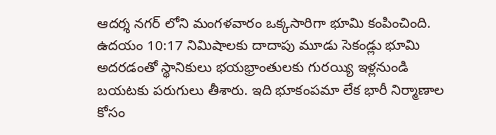ఆదర్శ నగర్ లోని మంగళవారం ఒక్కసారిగా భూమి కంపించింది. ఉదయం 10:17 నిమిషాలకు దాదాపు మూడు సెకండ్లు భూమి అదరడంతో స్థానికులు భయభ్రాంతులకు గురయ్యి ఇళ్లనుండి బయటకు పరుగులు తీశారు. ఇది భూకంపమా లేక భారీ నిర్మాణాల కోసం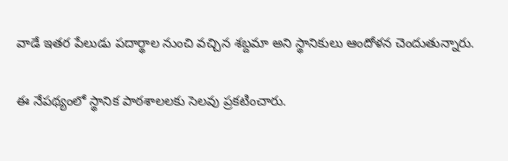వాడే ఇతర పేలుడు పదార్థాల నుంచి వచ్చిన శబ్దమా అని స్థానికులు ఆందోళన చెందుతున్నారు.

ఈ నేపథ్యంలో స్థానిక పాఠశాలలకు సెలవు ప్రకటించారు.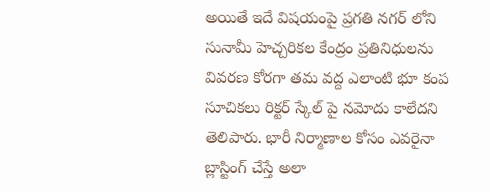అయితే ఇదే విషయంపై ప్రగతి నగర్ లోని సునామీ హెచ్చరికల కేంద్రం ప్రతినిధులను వివరణ కోరగా తమ వద్ద ఎలాంటి భూ కంప సూచికలు రిక్టర్ స్కేల్ పై నమోదు కాలేదని తెలిపారు. భారీ నిర్మాణాల కోసం ఎవరైనా బ్లాస్టింగ్ చేస్తే అలా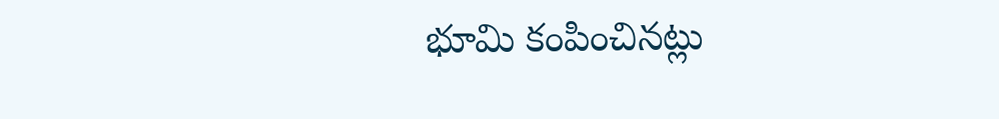భూమి కంపించినట్లు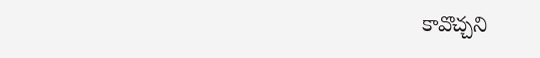కావొచ్చని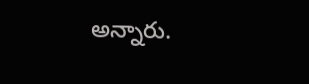అన్నారు.